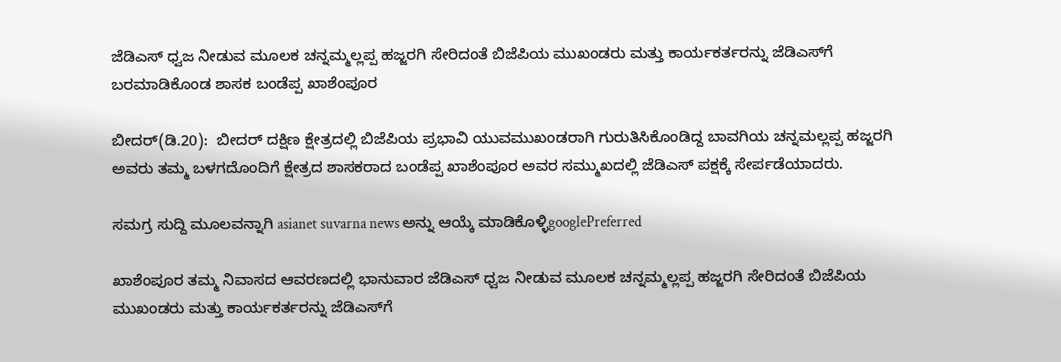ಜೆಡಿಎಸ್‌ ಧ್ವಜ ನೀಡುವ ಮೂಲಕ ಚನ್ನಮ್ಮಲ್ಲಪ್ಪ ಹಜ್ಜರಗಿ ಸೇರಿದಂತೆ ಬಿಜೆಪಿಯ ಮುಖಂಡರು ಮತ್ತು ಕಾರ್ಯಕರ್ತರನ್ನು ಜೆಡಿಎಸ್‌ಗೆ ಬರಮಾಡಿಕೊಂಡ ಶಾಸಕ ಬಂಡೆಪ್ಪ ಖಾಶೆಂಪೂರ

ಬೀದರ್‌(ಡಿ.20):  ಬೀದರ್‌ ದಕ್ಷಿಣ ಕ್ಷೇತ್ರದಲ್ಲಿ ಬಿಜೆಪಿಯ ಪ್ರಭಾವಿ ಯುವಮುಖಂಡರಾಗಿ ಗುರುತಿಸಿಕೊಂಡಿದ್ದ ಬಾವಗಿಯ ಚನ್ನಮಲ್ಲಪ್ಪ ಹಜ್ಜರಗಿ ಅವರು ತಮ್ಮ ಬಳಗದೊಂದಿಗೆ ಕ್ಷೇತ್ರದ ಶಾಸಕರಾದ ಬಂಡೆಪ್ಪ ಖಾಶೆಂಪೂರ ಅವರ ಸಮ್ಮುಖದಲ್ಲಿ ಜೆಡಿಎಸ್‌ ಪಕ್ಷಕ್ಕೆ ಸೇರ್ಪಡೆಯಾದರು.

ಸಮಗ್ರ ಸುದ್ದಿ ಮೂಲವನ್ನಾಗಿ asianet suvarna news ಅನ್ನು ಆಯ್ಕೆ ಮಾಡಿಕೊಳ್ಳಿgooglePreferred

ಖಾಶೆಂಪೂರ ತಮ್ಮ ನಿವಾಸದ ಆವರಣದಲ್ಲಿ ಭಾನುವಾರ ಜೆಡಿಎಸ್‌ ಧ್ವಜ ನೀಡುವ ಮೂಲಕ ಚನ್ನಮ್ಮಲ್ಲಪ್ಪ ಹಜ್ಜರಗಿ ಸೇರಿದಂತೆ ಬಿಜೆಪಿಯ ಮುಖಂಡರು ಮತ್ತು ಕಾರ್ಯಕರ್ತರನ್ನು ಜೆಡಿಎಸ್‌ಗೆ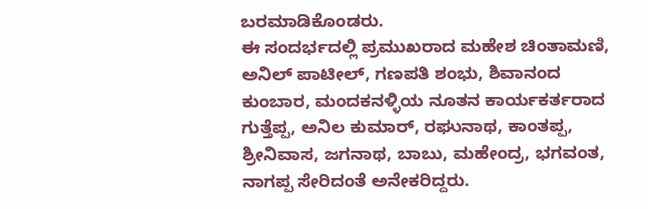ಬರಮಾಡಿಕೊಂಡರು.
ಈ ಸಂದರ್ಭದಲ್ಲಿ ಪ್ರಮುಖರಾದ ಮಹೇಶ ಚಿಂತಾಮಣಿ, ಅನಿಲ್‌ ಪಾಟೀಲ್‌, ಗಣಪತಿ ಶಂಭು, ಶಿವಾನಂದ ಕುಂಬಾರ, ಮಂದಕನಳ್ಳಿಯ ನೂತನ ಕಾರ್ಯಕರ್ತರಾದ ಗುತ್ತೆಪ್ಪ, ಅನಿಲ ಕುಮಾರ್‌, ರಘುನಾಥ, ಕಾಂತಪ್ಪ, ಶ್ರೀನಿವಾಸ, ಜಗನಾಥ, ಬಾಬು, ಮಹೇಂದ್ರ, ಭಗವಂತ, ನಾಗಪ್ಪ ಸೇರಿದಂತೆ ಅನೇಕರಿದ್ದರು.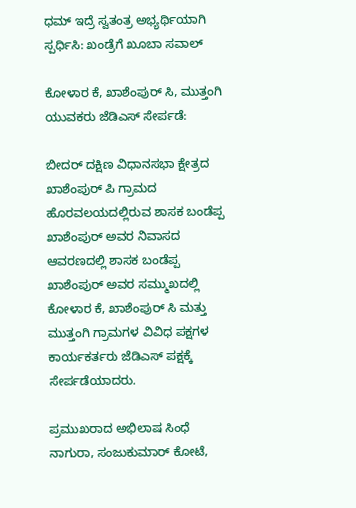ಧಮ್‌ ಇದ್ರೆ ಸ್ವತಂತ್ರ ಅಭ್ಯರ್ಥಿಯಾಗಿ ಸ್ಪರ್ಧಿಸಿ: ಖಂಡ್ರೆಗೆ ಖೂಬಾ ಸವಾಲ್‌

ಕೋಳಾರ ಕೆ, ಖಾಶೆಂಪುರ್‌ ಸಿ, ಮುತ್ತಂಗಿ ಯುವಕರು ಜೆಡಿಎಸ್‌ ಸೇರ್ಪಡೆ:

ಬೀದರ್‌ ದಕ್ಷಿಣ ವಿಧಾನಸಭಾ ಕ್ಷೇತ್ರದ ಖಾಶೆಂಪುರ್‌ ಪಿ ಗ್ರಾಮದ ಹೊರವಲಯದಲ್ಲಿರುವ ಶಾಸಕ ಬಂಡೆಪ್ಪ ಖಾಶೆಂಪುರ್‌ ಅವರ ನಿವಾಸದ ಆವರಣದಲ್ಲಿ ಶಾಸಕ ಬಂಡೆಪ್ಪ ಖಾಶೆಂಪುರ್‌ ಅವರ ಸಮ್ಮುಖದಲ್ಲಿ ಕೋಳಾರ ಕೆ, ಖಾಶೆಂಪುರ್‌ ಸಿ ಮತ್ತು ಮುತ್ತಂಗಿ ಗ್ರಾಮಗಳ ವಿವಿಧ ಪಕ್ಷಗಳ ಕಾರ್ಯಕರ್ತರು ಜೆಡಿಎಸ್‌ ಪಕ್ಷಕ್ಕೆ ಸೇರ್ಪಡೆಯಾದರು.

ಪ್ರಮುಖರಾದ ಅಭಿಲಾಷ ಸಿಂಧೆ ನಾಗುರಾ, ಸಂಜುಕುಮಾರ್‌ ಕೋಟೆ,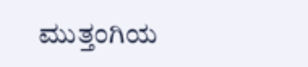ಮುತ್ತಂಗಿಯ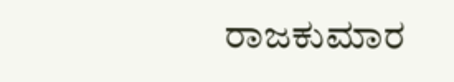ರಾಜಕುಮಾರ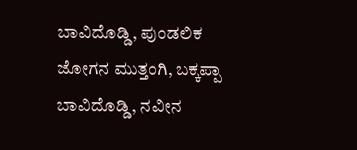ಬಾವಿದೊಡ್ಡಿ, ಪುಂಡಲಿಕ ಜೋಗನ ಮುತ್ತಂಗಿ, ಬಕ್ಕಪ್ಪಾ ಬಾವಿದೊಡ್ಡಿ, ನವೀನ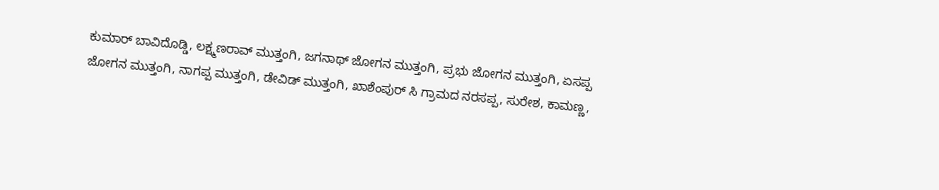ಕುಮಾರ್‌ ಬಾವಿದೊಡ್ಡಿ, ಲಕ್ಷ್ಮಣರಾವ್‌ ಮುತ್ತಂಗಿ, ಜಗನಾಥ್‌ ಜೋಗನ ಮುತ್ತಂಗಿ, ಪ್ರಭು ಜೋಗನ ಮುತ್ತಂಗಿ, ಏಸಪ್ಪ ಜೋಗನ ಮುತ್ತಂಗಿ, ನಾಗಪ್ಪ ಮುತ್ತಂಗಿ, ಡೇವಿಡ್‌ ಮುತ್ತಂಗಿ, ಖಾಶೆಂಪುರ್‌ ಸಿ ಗ್ರಾಮದ ನರಸಪ್ಪ, ಸುರೇಶ, ಕಾಮಣ್ಣ,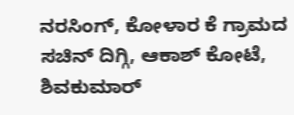ನರಸಿಂಗ್‌, ಕೋಳಾರ ಕೆ ಗ್ರಾಮದ ಸಚಿನ್‌ ದಿಗ್ಗಿ, ಆಕಾಶ್‌ ಕೋಟೆ, ಶಿವಕುಮಾರ್‌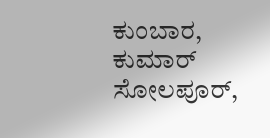ಕುಂಬಾರ, ಕುಮಾರ್‌ ಸೋಲಪೂರ್‌,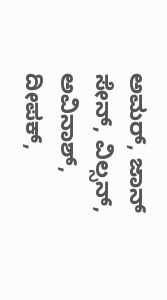ಅಮರ್‌, ಜಾನ್‌ ಸೇನ್‌, ವಿಲ್ಸನ್‌, ಅವಿನಾಶ್‌, ದೀಪಕ್‌,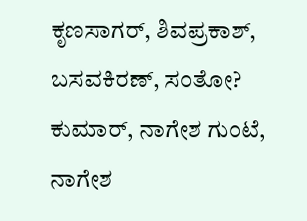ಕೃಣಸಾಗರ್‌, ಶಿವಪ್ರಕಾಶ್‌, ಬಸವಕಿರಣ್‌, ಸಂತೋ? ಕುಮಾರ್‌, ನಾಗೇಶ ಗುಂಟೆ, ನಾಗೇಶ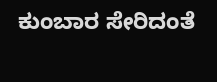ಕುಂಬಾರ ಸೇರಿದಂತೆ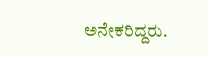ಅನೇಕರಿದ್ದರು.